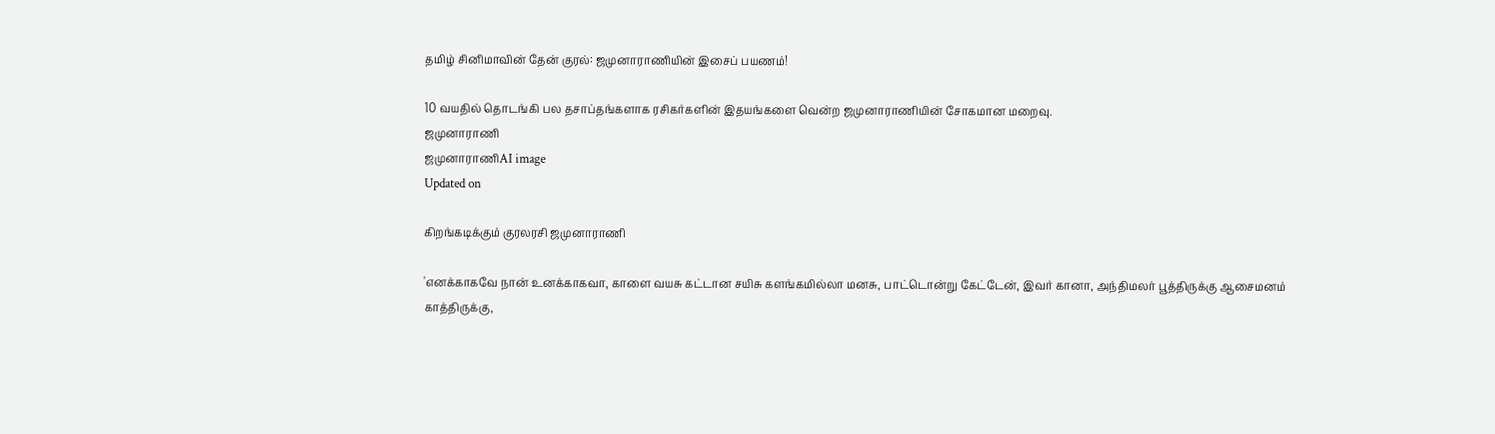தமிழ் சினிமாவின் தேன் குரல்: ஜமுனாராணியின் இசைப் பயணம்!

10 வயதில் தொடங்கி பல தசாப்தங்களாக ரசிகர்களின் இதயங்களை வென்ற ஜமுனாராணியின் சோகமான மறைவு.
ஜமுனாராணி
ஜமுனாராணிAI image
Updated on

கிறங்கடிக்கும் குரலரசி ஜமுனாராணி

'எனக்காகவே நான் உனக்காகவா, காளை வயசு கட்டான சயிசு களங்கமில்லா மனசு, பாட்டொன்று கேட்டேன், இவர் கானா, அந்திமலர் பூத்திருக்கு ஆசைமனம் காத்திருக்கு,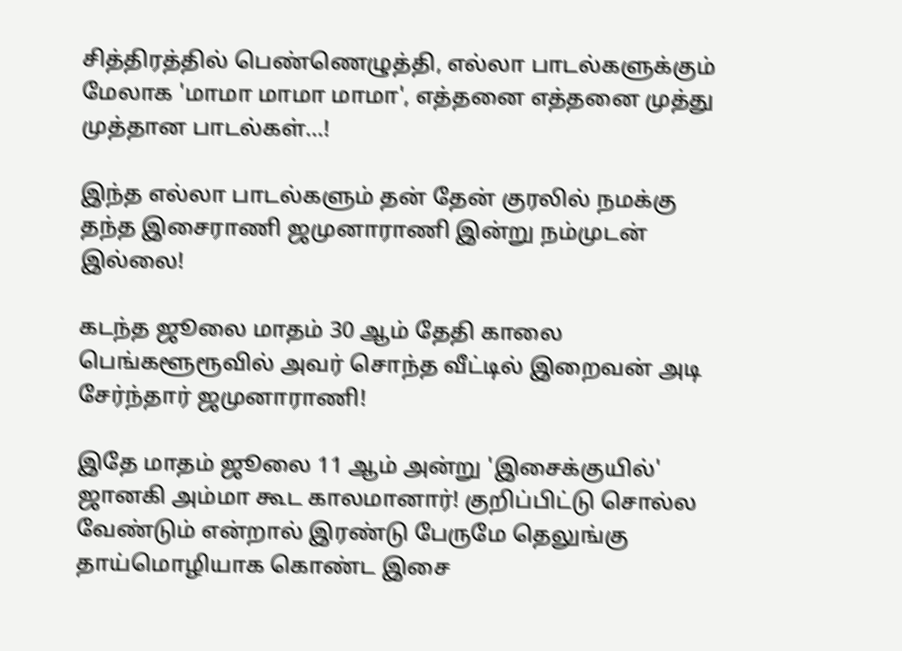சித்திரத்தில் பெண்ணெழுத்தி, எல்லா பாடல்களுக்கும் மேலாக 'மாமா மாமா மாமா', எத்தனை எத்தனை முத்து முத்தான பாடல்கள்...!

இந்த எல்லா பாடல்களும் தன் தேன் குரலில் நமக்கு தந்த இசைராணி ஜமுனாராணி இன்று நம்முடன் இல்லை!

கடந்த ஜூலை மாதம் 30 ஆம் தேதி காலை பெங்களூரூவில் அவர் சொந்த வீட்டில் இறைவன் அடி சேர்ந்தார் ஜமுனாராணி!

இதே மாதம் ஜூலை 11 ஆம் அன்று 'இசைக்குயில்' ஜானகி அம்மா கூட காலமானார்! குறிப்பிட்டு சொல்ல வேண்டும் என்றால் இரண்டு பேருமே தெலுங்கு தாய்மொழியாக கொண்ட இசை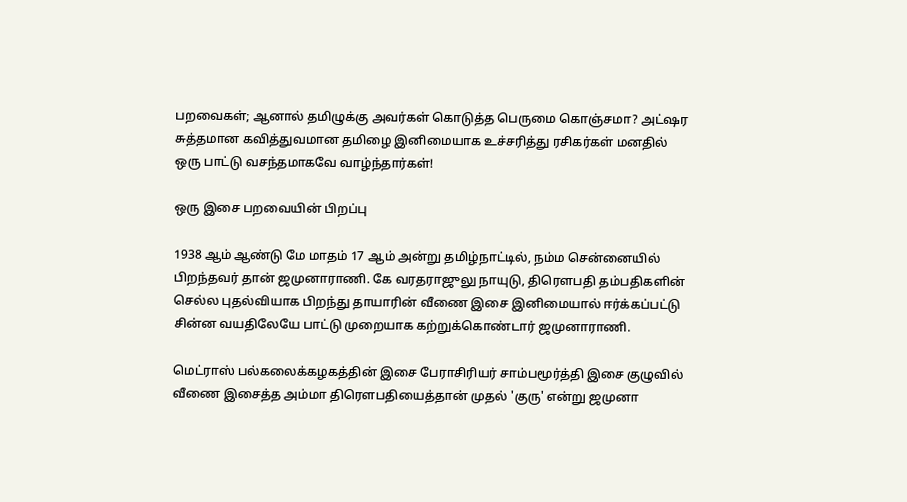பறவைகள்; ஆனால் தமிழுக்கு அவர்கள் கொடுத்த பெருமை கொஞ்சமா? அட்ஷர சுத்தமான கவித்துவமான தமிழை இனிமையாக உச்சரித்து ரசிகர்கள் மனதில் ஒரு பாட்டு வசந்தமாகவே வாழ்ந்தார்கள்!

ஒரு இசை பறவையின் பிறப்பு

1938 ஆம் ஆண்டு மே மாதம் 17 ஆம் அன்று தமிழ்நாட்டில், நம்ம சென்னையில் பிறந்தவர் தான் ஜமுனாராணி. கே வரதராஜுலு நாயுடு, திரௌபதி தம்பதிகளின் செல்ல புதல்வியாக பிறந்து தாயாரின் வீணை இசை இனிமையால் ஈர்க்கப்பட்டு சின்ன வயதிலேயே பாட்டு முறையாக கற்றுக்கொண்டார் ஜமுனாராணி.

மெட்ராஸ் பல்கலைக்கழகத்தின் இசை பேராசிரியர் சாம்பமூர்த்தி இசை குழுவில் வீணை இசைத்த அம்மா திரௌபதியைத்தான் முதல் 'குரு' என்று ஜமுனா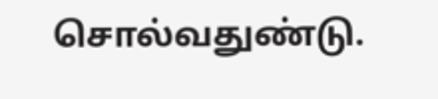சொல்வதுண்டு.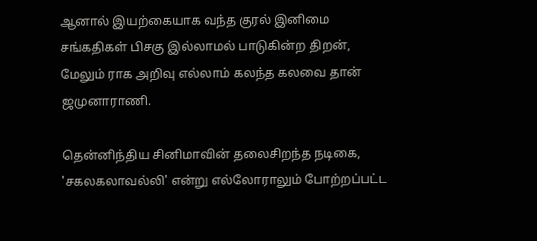ஆனால் இயற்கையாக வந்த குரல் இனிமை சங்கதிகள் பிசகு இல்லாமல் பாடுகின்ற திறன், மேலும் ராக அறிவு எல்லாம் கலந்த கலவை தான் ஜமுனாராணி.

தென்னிந்திய சினிமாவின் தலைசிறந்த நடிகை, 'சகலகலாவல்லி' என்று எல்லோராலும் போற்றப்பட்ட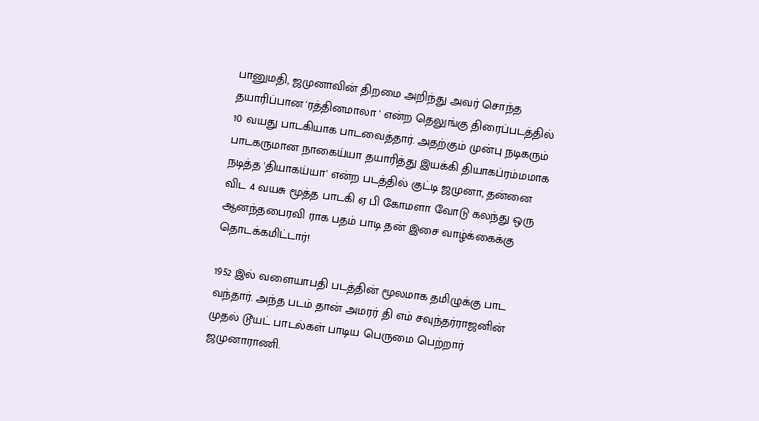பானுமதி, ஜமுனாவின் திறமை அறிந்து அவர் சொந்த தயாரிப்பான 'ரத்தினமாலா ' என்ற தெலுங்கு திரைப்படத்தில் 10 வயது பாடகியாக பாடவைத்தார். அதற்கும் முன்பு நடிகரும் பாடகருமான நாகைய்யா தயாரித்து இயக்கி தியாகப்ரம்மமாக நடித்த 'தியாகய்யா' என்ற படத்தில் குட்டி ஜமுனா, தன்னை விட 4 வயசு மூத்த பாடகி ஏ பி கோமளா வோடு கலந்து ஒரு ஆனந்தபைரவி ராக பதம் பாடி தன் இசை வாழ்க்கைக்கு தொடக்கமிட்டார்!

1952 இல் வளையாபதி படத்தின் மூலமாக தமிழுக்கு பாட வந்தார். அந்த படம் தான் அமரர் தி எம் சவுந்தர்ராஜனின் முதல் டூயட் பாடல்கள் பாடிய பெருமை பெற்றார் ஜமுனாராணி.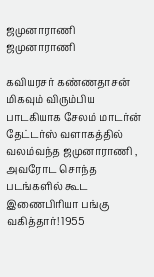ஜமுனாராணி
ஜமுனாராணி

கவியரசர் கண்ணதாசன் மிகவும் விரும்பிய பாடகியாக சேலம் மாடர்ன் தேட்டர்ஸ் வளாகத்தில் வலம்வந்த ஜமுனாராணி , அவரோட சொந்த படங்களில் கூட இணைபிரியா பங்கு வகித்தார்! 1955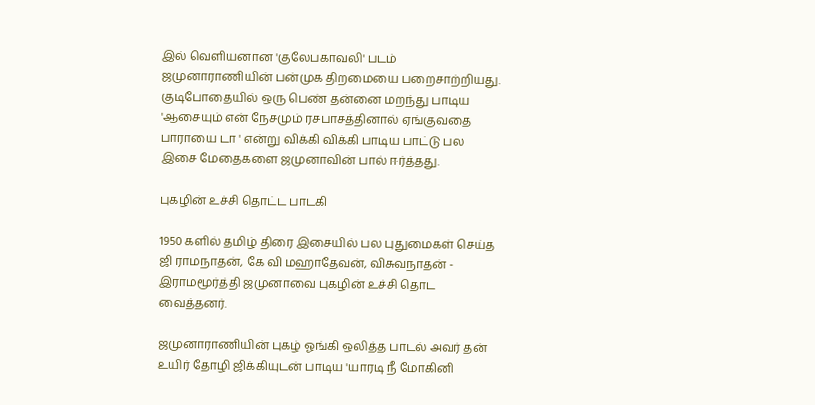இல் வெளியனான 'குலேபகாவலி' படம் ஜமுனாராணியின் பன்முக திறமையை பறைசாற்றியது. குடிபோதையில் ஒரு பெண் தன்னை மறந்து பாடிய 'ஆசையும் என் நேசமும் ரசபாசத்தினால் ஏங்குவதை பாராயை டா ' என்று விக்கி விக்கி பாடிய பாட்டு பல இசை மேதைகளை ஜமுனாவின் பால் ஈர்த்தது.

புகழின் உச்சி தொட்ட பாடகி

1950 களில் தமிழ் திரை இசையில் பல புதுமைகள் செய்த ஜி ராமநாதன், கே வி மஹாதேவன், விசுவநாதன் - இராமமூர்த்தி ஜமுனாவை புகழின் உச்சி தொட வைத்தனர்.

ஜமுனாராணியின் புகழ் ஓங்கி ஒலித்த பாடல் அவர் தன் உயிர் தோழி ஜிக்கியுடன் பாடிய 'யாரடி நீ மோகினி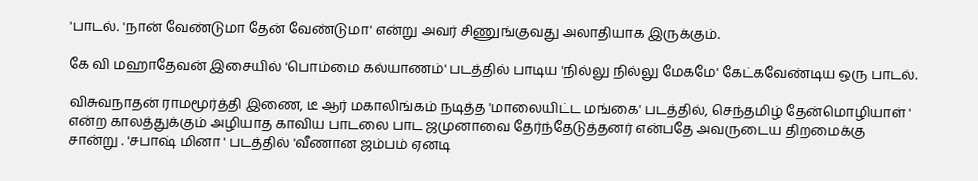'பாடல். 'நான் வேண்டுமா தேன் வேண்டுமா' என்று அவர் சிணுங்குவது அலாதியாக இருக்கும்.

கே வி மஹாதேவன் இசையில் 'பொம்மை கல்யாணம்' படத்தில் பாடிய 'நில்லு நில்லு மேகமே' கேட்கவேண்டிய ஒரு பாடல்.

விசுவநாதன் ராமமூர்த்தி இணை, டீ ஆர் மகாலிங்கம் நடித்த 'மாலையிட்ட மங்கை' படத்தில், செந்தமிழ் தேன்மொழியாள் ' என்ற காலத்துக்கும் அழியாத காவிய பாடலை பாட ஜமுனாவை தேர்ந்தேடுத்தனர் என்பதே அவருடைய திறமைக்கு சான்று . 'சபாஷ் மினா ' படத்தில் 'வீணான ஜம்பம் ஏனடி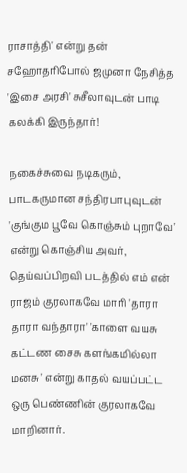ராசாத்தி' என்று தன் சஹோதரிபோல் ஜமுனா நேசித்த 'இசை அரசி' சுசீலாவுடன் பாடி கலக்கி இருந்தார்!

நகைச்சுவை நடிகரும், பாடகருமான சந்திரபாபுவுடன் 'குங்கும பூவே கொஞ்சும் புறாவே' என்று கொஞ்சிய அவர், தெய்வப்பிறவி படத்தில் எம் என் ராஜம் குரலாகவே மாரி 'தாரா தாரா வந்தாரா' 'காளை வயசு கட்டண சைசு களங்கமில்லா மனசு ' என்று காதல் வயப்பட்ட ஒரு பெண்ணின் குரலாகவே மாறினார்.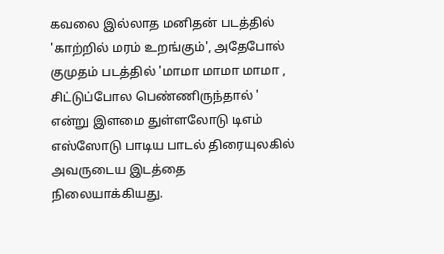கவலை இல்லாத மனிதன் படத்தில் 'காற்றில் மரம் உறங்கும்', அதேபோல் குமுதம் படத்தில் 'மாமா மாமா மாமா , சிட்டுப்போல பெண்ணிருந்தால் ' என்று இளமை துள்ளலோடு டிஎம் எஸ்ஸோடு பாடிய பாடல் திரையுலகில் அவருடைய இடத்தை நிலையாக்கியது.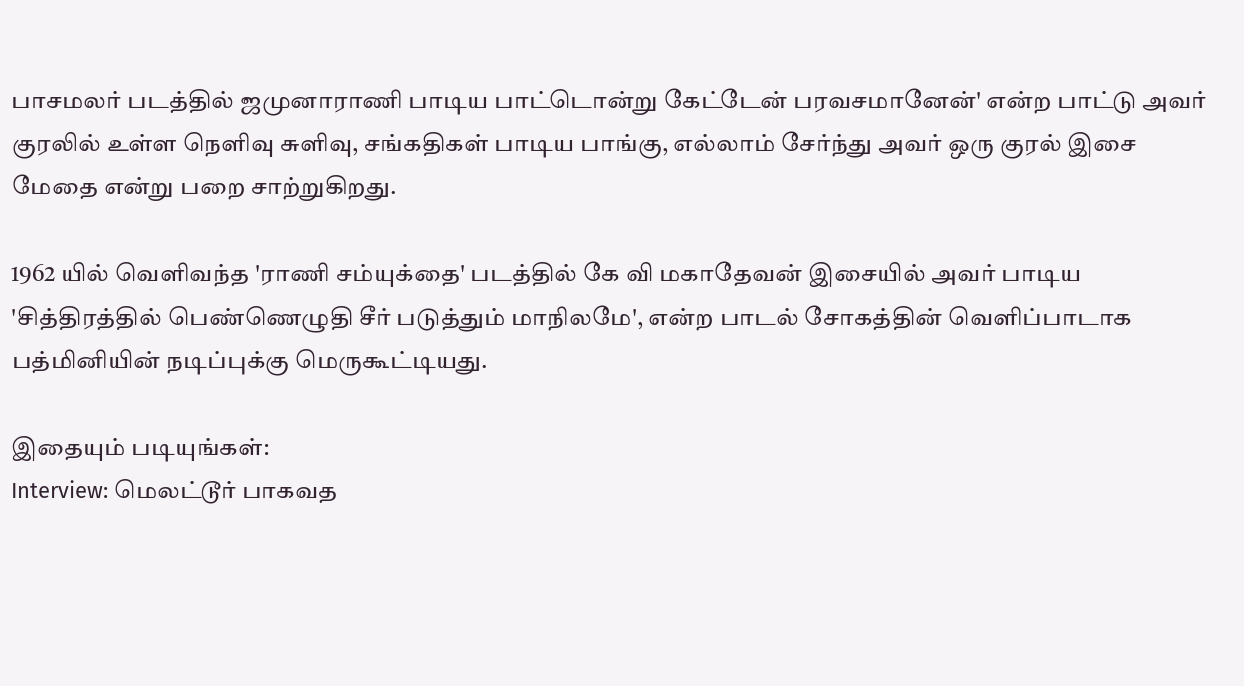பாசமலர் படத்தில் ஜமுனாராணி பாடிய பாட்டொன்று கேட்டேன் பரவசமானேன்' என்ற பாட்டு அவர் குரலில் உள்ள நெளிவு சுளிவு, சங்கதிகள் பாடிய பாங்கு, எல்லாம் சேர்ந்து அவர் ஒரு குரல் இசை மேதை என்று பறை சாற்றுகிறது.

1962 யில் வெளிவந்த 'ராணி சம்யுக்தை' படத்தில் கே வி மகாதேவன் இசையில் அவர் பாடிய 'சித்திரத்தில் பெண்ணெழுதி சீர் படுத்தும் மாநிலமே', என்ற பாடல் சோகத்தின் வெளிப்பாடாக பத்மினியின் நடிப்புக்கு மெருகூட்டியது.

இதையும் படியுங்கள்:
Interview: மெலட்டூர் பாகவத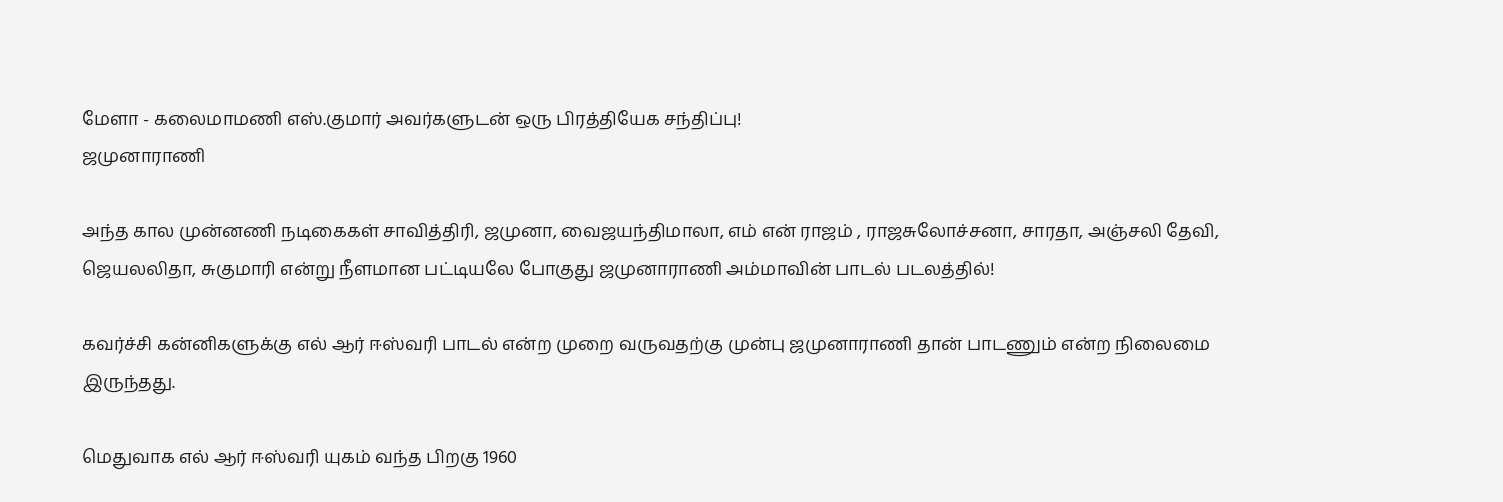மேளா - கலைமாமணி எஸ்.குமார் அவர்களுடன் ஒரு பிரத்தியேக சந்திப்பு!
ஜமுனாராணி

அந்த கால முன்னணி நடிகைகள் சாவித்திரி, ஜமுனா, வைஜயந்திமாலா, எம் என் ராஜம் , ராஜசுலோச்சனா, சாரதா, அஞ்சலி தேவி, ஜெயலலிதா, சுகுமாரி என்று நீளமான பட்டியலே போகுது ஜமுனாராணி அம்மாவின் பாடல் படலத்தில்!

கவர்ச்சி கன்னிகளுக்கு எல் ஆர் ஈஸ்வரி பாடல் என்ற முறை வருவதற்கு முன்பு ஜமுனாராணி தான் பாடணும் என்ற நிலைமை இருந்தது.

மெதுவாக எல் ஆர் ஈஸ்வரி யுகம் வந்த பிறகு 1960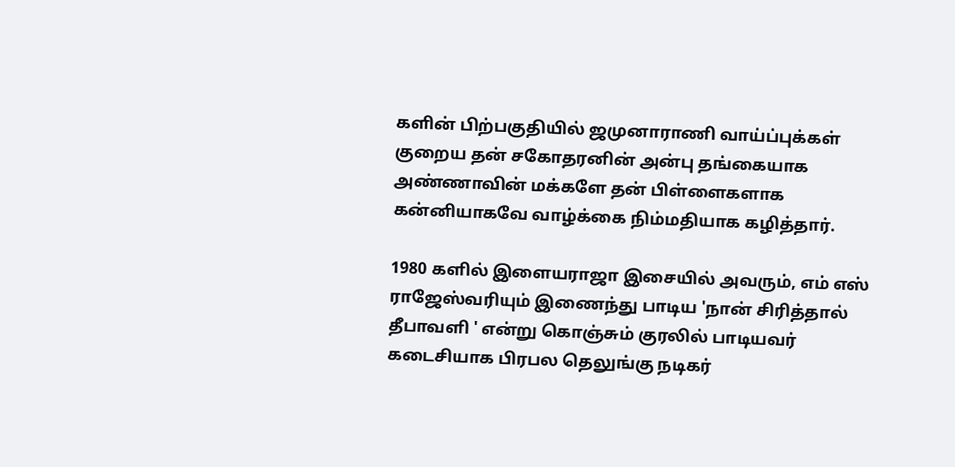களின் பிற்பகுதியில் ஜமுனாராணி வாய்ப்புக்கள் குறைய தன் சகோதரனின் அன்பு தங்கையாக அண்ணாவின் மக்களே தன் பிள்ளைகளாக கன்னியாகவே வாழ்க்கை நிம்மதியாக கழித்தார்.

1980 களில் இளையராஜா இசையில் அவரும், எம் எஸ் ராஜேஸ்வரியும் இணைந்து பாடிய 'நான் சிரித்தால் தீபாவளி ' என்று கொஞ்சும் குரலில் பாடியவர் கடைசியாக பிரபல தெலுங்கு நடிகர்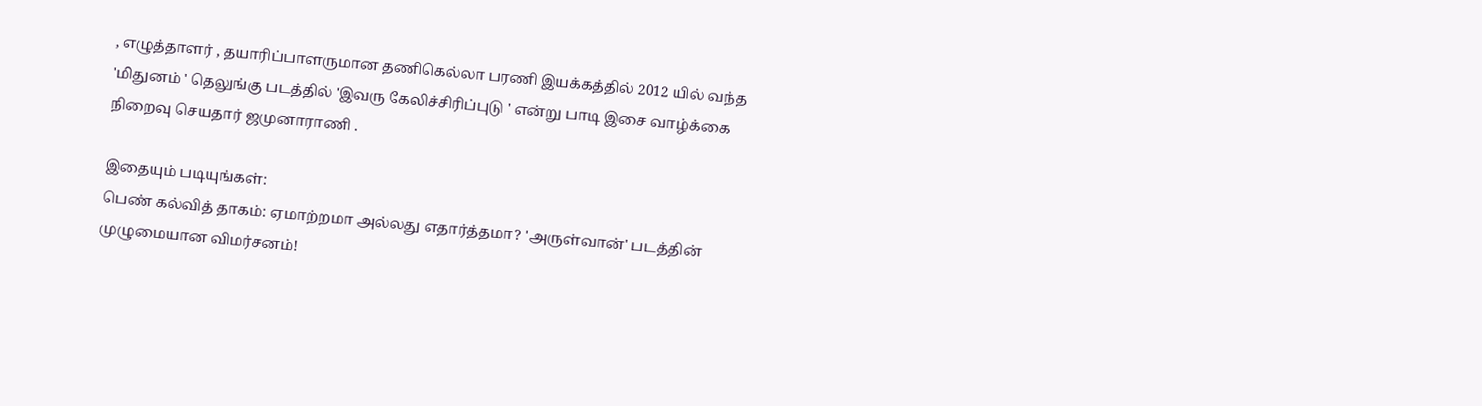, எழுத்தாளர் , தயாரிப்பாளருமான தணிகெல்லா பரணி இயக்கத்தில் 2012 யில் வந்த 'மிதுனம் ' தெலுங்கு படத்தில் 'இவரு கேலிச்சிரிப்புடு ' என்று பாடி இசை வாழ்க்கை நிறைவு செயதார் ஜமுனாராணி .

இதையும் படியுங்கள்:
பெண் கல்வித் தாகம்: ஏமாற்றமா அல்லது எதார்த்தமா? 'அருள்வான்' படத்தின் முழுமையான விமர்சனம்!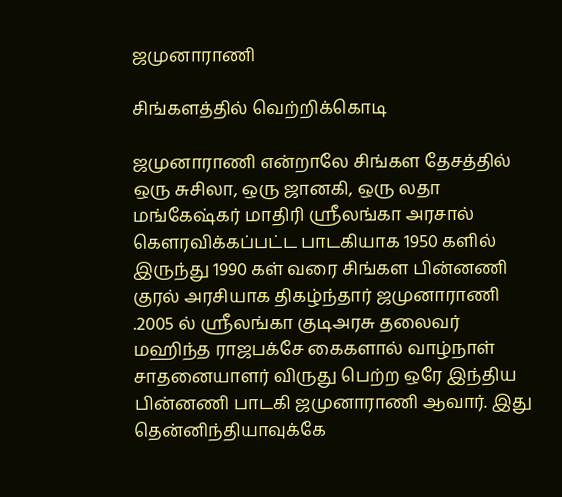ஜமுனாராணி

சிங்களத்தில் வெற்றிக்கொடி

ஜமுனாராணி என்றாலே சிங்கள தேசத்தில் ஒரு சுசிலா, ஒரு ஜானகி, ஒரு லதா மங்கேஷ்கர் மாதிரி ஸ்ரீலங்கா அரசால் கௌரவிக்கப்பட்ட பாடகியாக 1950 களில் இருந்து 1990 கள் வரை சிங்கள பின்னணி குரல் அரசியாக திகழ்ந்தார் ஜமுனாராணி .2005 ல் ஸ்ரீலங்கா குடிஅரசு தலைவர் மஹிந்த ராஜபக்சே கைகளால் வாழ்நாள் சாதனையாளர் விருது பெற்ற ஒரே இந்திய பின்னணி பாடகி ஜமுனாராணி ஆவார். இது தென்னிந்தியாவுக்கே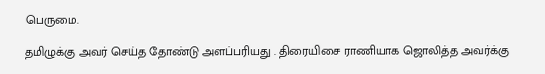பெருமை.

தமிழுக்கு அவர் செய்த தோண்டு அளப்பரியது . திரையிசை ராணியாக ஜொலித்த அவர்க்கு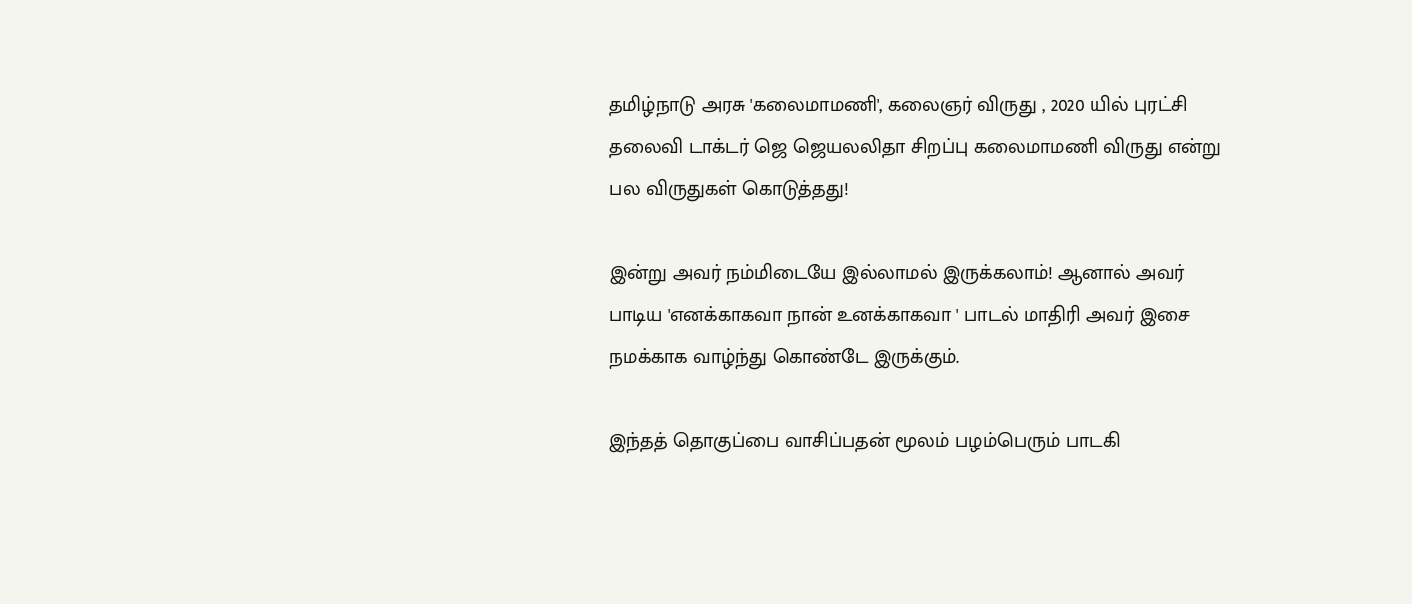தமிழ்நாடு அரசு 'கலைமாமணி', கலைஞர் விருது , 2020 யில் புரட்சி தலைவி டாக்டர் ஜெ ஜெயலலிதா சிறப்பு கலைமாமணி விருது என்று பல விருதுகள் கொடுத்தது!

இன்று அவர் நம்மிடையே இல்லாமல் இருக்கலாம்! ஆனால் அவர் பாடிய 'எனக்காகவா நான் உனக்காகவா ' பாடல் மாதிரி அவர் இசை நமக்காக வாழ்ந்து கொண்டே இருக்கும்.

இந்தத் தொகுப்பை வாசிப்பதன் மூலம் பழம்பெரும் பாடகி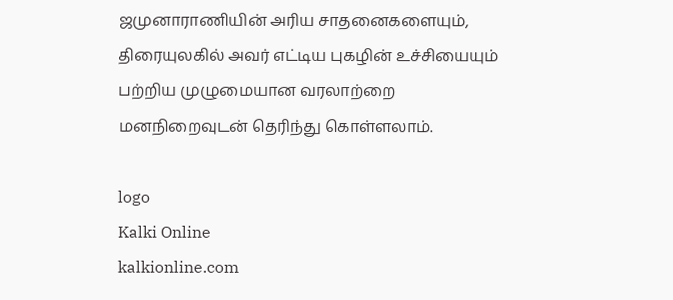ஜமுனாராணியின் அரிய சாதனைகளையும், திரையுலகில் அவர் எட்டிய புகழின் உச்சியையும் பற்றிய முழுமையான வரலாற்றை மனநிறைவுடன் தெரிந்து கொள்ளலாம்.

logo
Kalki Online
kalkionline.com